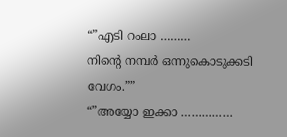“”എടി റംലാ ………
നിന്റെ നമ്പർ ഒന്നുകൊടുക്കടി വേഗം.””
“”അയ്യോ ഇക്കാ ……………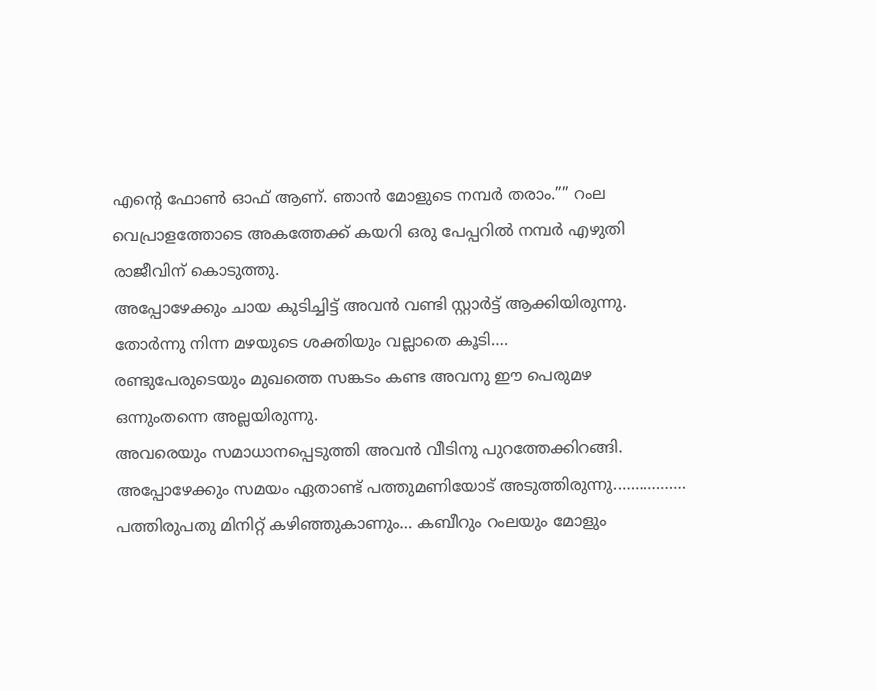എന്റെ ഫോൺ ഓഫ് ആണ്. ഞാൻ മോളുടെ നമ്പർ തരാം.”” റംല വെപ്രാളത്തോടെ അകത്തേക്ക് കയറി ഒരു പേപ്പറിൽ നമ്പർ എഴുതി രാജീവിന് കൊടുത്തു.
അപ്പോഴേക്കും ചായ കുടിച്ചിട്ട് അവൻ വണ്ടി സ്റ്റാർട്ട് ആക്കിയിരുന്നു. തോർന്നു നിന്ന മഴയുടെ ശക്തിയും വല്ലാതെ കൂടി….
രണ്ടുപേരുടെയും മുഖത്തെ സങ്കടം കണ്ട അവനു ഈ പെരുമഴ ഒന്നുംതന്നെ അല്ലയിരുന്നു.
അവരെയും സമാധാനപ്പെടുത്തി അവൻ വീടിനു പുറത്തേക്കിറങ്ങി.
അപ്പോഴേക്കും സമയം ഏതാണ്ട് പത്തുമണിയോട് അടുത്തിരുന്നു.…………….
പത്തിരുപതു മിനിറ്റ് കഴിഞ്ഞുകാണും… കബീറും റംലയും മോളും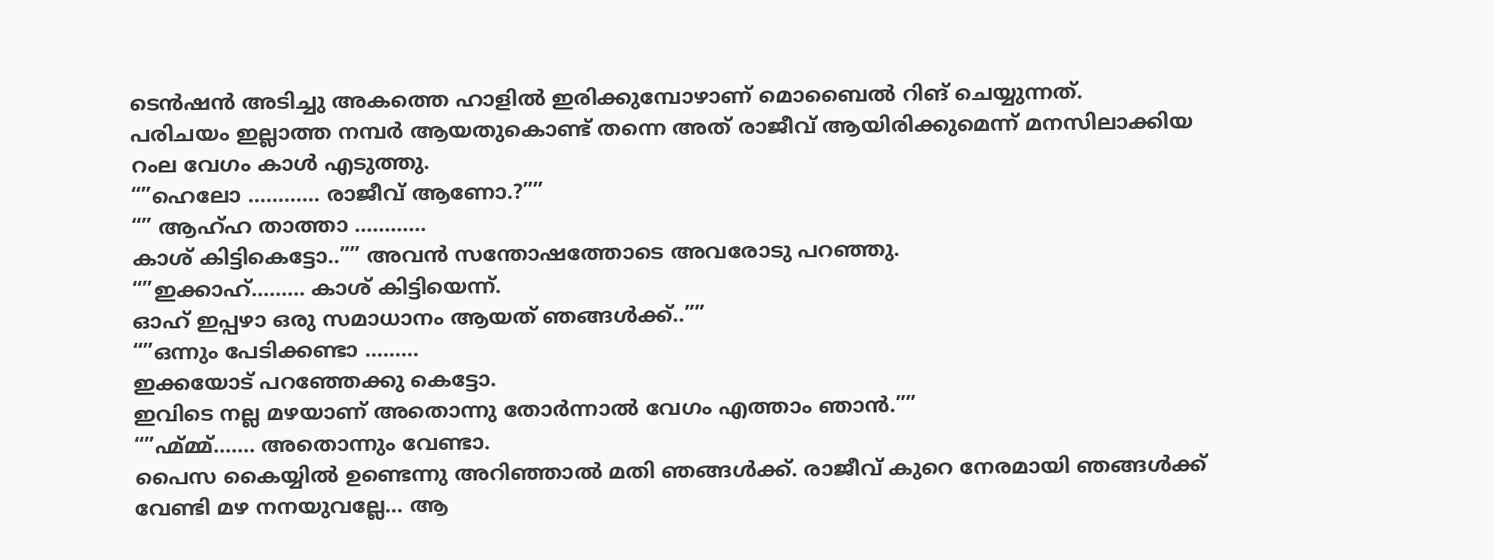ടെൻഷൻ അടിച്ചു അകത്തെ ഹാളിൽ ഇരിക്കുമ്പോഴാണ് മൊബൈൽ റിങ് ചെയ്യുന്നത്.
പരിചയം ഇല്ലാത്ത നമ്പർ ആയതുകൊണ്ട് തന്നെ അത് രാജീവ് ആയിരിക്കുമെന്ന് മനസിലാക്കിയ റംല വേഗം കാൾ എടുത്തു.
“”ഹെലോ ………… രാജീവ് ആണോ.?””
“” ആഹ്ഹ താത്താ …………
കാശ് കിട്ടികെട്ടോ..”” അവൻ സന്തോഷത്തോടെ അവരോടു പറഞ്ഞു.
“”ഇക്കാഹ്……… കാശ് കിട്ടിയെന്ന്.
ഓഹ് ഇപ്പഴാ ഒരു സമാധാനം ആയത് ഞങ്ങൾക്ക്..””
“”ഒന്നും പേടിക്കണ്ടാ ………
ഇക്കയോട് പറഞ്ഞേക്കു കെട്ടോ.
ഇവിടെ നല്ല മഴയാണ് അതൊന്നു തോർന്നാൽ വേഗം എത്താം ഞാൻ.””
“”ഹ്മ്മ്മ്.…… അതൊന്നും വേണ്ടാ.
പൈസ കൈയ്യിൽ ഉണ്ടെന്നു അറിഞ്ഞാൽ മതി ഞങ്ങൾക്ക്. രാജീവ് കുറെ നേരമായി ഞങ്ങൾക്ക് വേണ്ടി മഴ നനയുവല്ലേ… ആ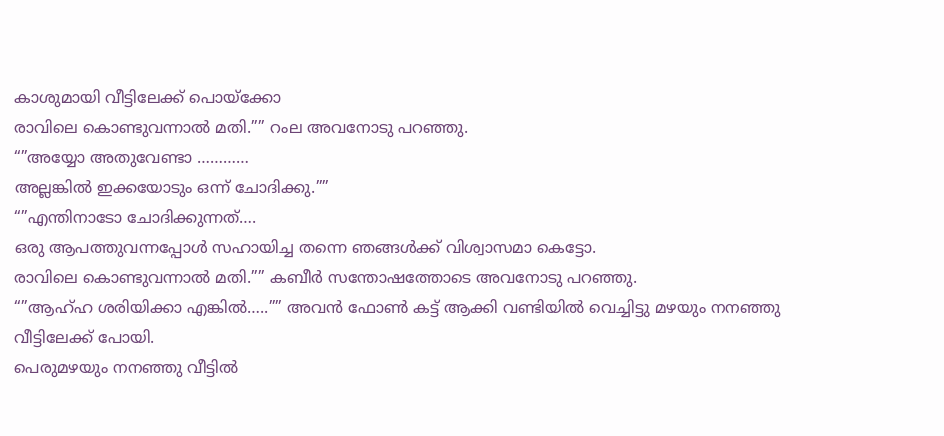കാശുമായി വീട്ടിലേക്ക് പൊയ്ക്കോ
രാവിലെ കൊണ്ടുവന്നാൽ മതി.”” റംല അവനോടു പറഞ്ഞു.
“”അയ്യോ അതുവേണ്ടാ …………
അല്ലങ്കിൽ ഇക്കയോടും ഒന്ന് ചോദിക്കു.””
“”എന്തിനാടോ ചോദിക്കുന്നത്….
ഒരു ആപത്തുവന്നപ്പോൾ സഹായിച്ച തന്നെ ഞങ്ങൾക്ക് വിശ്വാസമാ കെട്ടോ.
രാവിലെ കൊണ്ടുവന്നാൽ മതി.”” കബീർ സന്തോഷത്തോടെ അവനോടു പറഞ്ഞു.
“”ആഹ്ഹ ശരിയിക്കാ എങ്കിൽ…..”” അവൻ ഫോൺ കട്ട് ആക്കി വണ്ടിയിൽ വെച്ചിട്ടു മഴയും നനഞ്ഞു വീട്ടിലേക്ക് പോയി.
പെരുമഴയും നനഞ്ഞു വീട്ടിൽ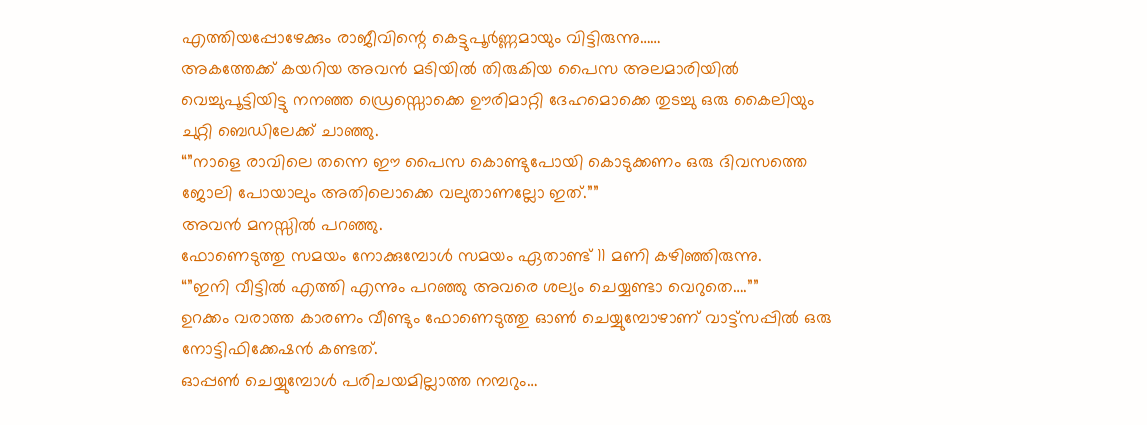എത്തിയപ്പോഴേക്കും രാജീവിന്റെ കെട്ടുപൂർണ്ണമായും വിട്ടിരുന്നു……
അകത്തേക്ക് കയറിയ അവൻ മടിയിൽ തിരുകിയ പൈസ അലമാരിയിൽ വെച്ചുപൂട്ടിയിട്ടു നനഞ്ഞ ഡ്രെസ്സൊക്കെ ഊരിമാറ്റി ദേഹമൊക്കെ തുടച്ചു ഒരു കൈലിയും ചുറ്റി ബെഡിലേക്ക് ചാഞ്ഞു.
“”നാളെ രാവിലെ തന്നെ ഈ പൈസ കൊണ്ടുപോയി കൊടുക്കണം ഒരു ദിവസത്തെ ജോലി പോയാലും അതിലൊക്കെ വലുതാണല്ലോ ഇത്.””
അവൻ മനസ്സിൽ പറഞ്ഞു.
ഫോണെടുത്തു സമയം നോക്കുമ്പോൾ സമയം ഏതാണ്ട് 11 മണി കഴിഞ്ഞിരുന്നു.
“”ഇനി വീട്ടിൽ എത്തി എന്നും പറഞ്ഞു അവരെ ശല്യം ചെയ്യണ്ടാ വെറുതെ….””
ഉറക്കം വരാത്ത കാരണം വീണ്ടും ഫോണെടുത്തു ഓൺ ചെയ്യുമ്പോഴാണ് വാട്ട്സപ്പിൽ ഒരു നോട്ടിഫിക്കേഷൻ കണ്ടത്.
ഓപ്പൺ ചെയ്യുമ്പോൾ പരിചയമില്ലാത്ത നമ്പറും…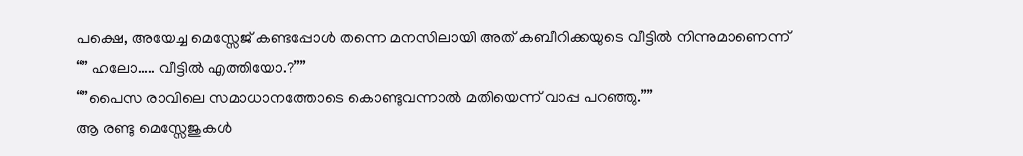പക്ഷെ, അയേച്ച മെസ്സേജ് കണ്ടപ്പോൾ തന്നെ മനസിലായി അത് കബീറിക്കയുടെ വീട്ടിൽ നിന്നുമാണെന്ന്
“” ഹലോ….. വീട്ടിൽ എത്തിയോ.?””
“”പൈസ രാവിലെ സമാധാനത്തോടെ കൊണ്ടുവന്നാൽ മതിയെന്ന് വാപ്പ പറഞ്ഞു.””
ആ രണ്ടു മെസ്സേജുകൾ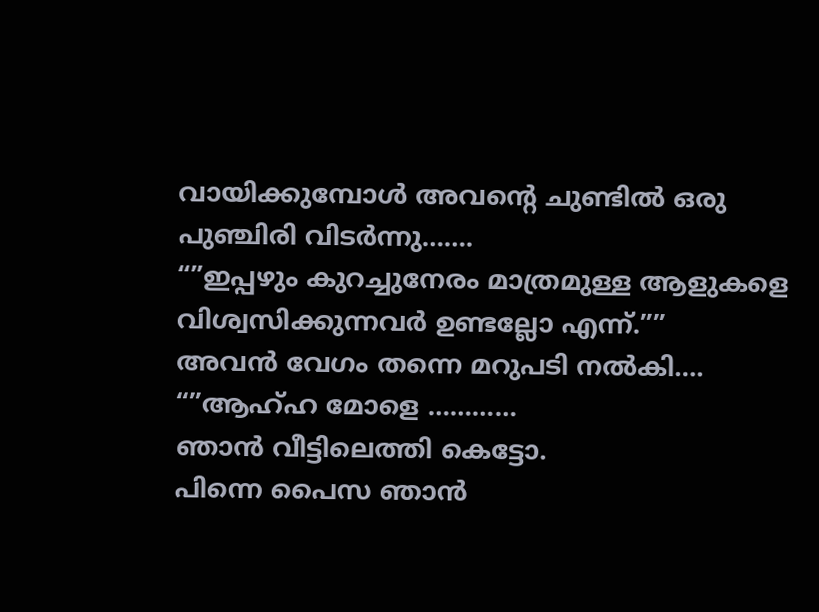വായിക്കുമ്പോൾ അവന്റെ ചുണ്ടിൽ ഒരു പുഞ്ചിരി വിടർന്നു…….
“”ഇപ്പഴും കുറച്ചുനേരം മാത്രമുള്ള ആളുകളെ വിശ്വസിക്കുന്നവർ ഉണ്ടല്ലോ എന്ന്.””
അവൻ വേഗം തന്നെ മറുപടി നൽകി….
“”ആഹ്ഹ മോളെ …………
ഞാൻ വീട്ടിലെത്തി കെട്ടോ.
പിന്നെ പൈസ ഞാൻ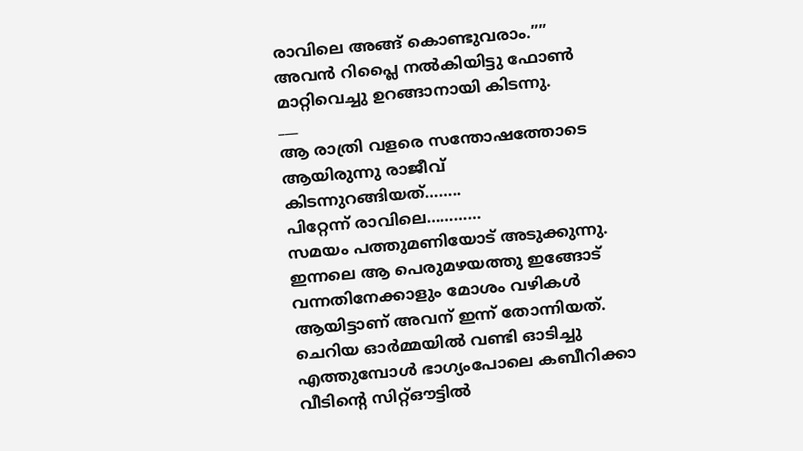രാവിലെ അങ്ങ് കൊണ്ടുവരാം.”” അവൻ റിപ്ലൈ നൽകിയിട്ടു ഫോൺ മാറ്റിവെച്ചു ഉറങ്ങാനായി കിടന്നു.
___
ആ രാത്രി വളരെ സന്തോഷത്തോടെ ആയിരുന്നു രാജീവ് കിടന്നുറങ്ങിയത്……..
പിറ്റേന്ന് രാവിലെ…………
സമയം പത്തുമണിയോട് അടുക്കുന്നു.
ഇന്നലെ ആ പെരുമഴയത്തു ഇങ്ങോട് വന്നതിനേക്കാളും മോശം വഴികൾ ആയിട്ടാണ് അവന് ഇന്ന് തോന്നിയത്.
ചെറിയ ഓർമ്മയിൽ വണ്ടി ഓടിച്ചു എത്തുമ്പോൾ ഭാഗ്യംപോലെ കബീറിക്കാ വീടിന്റെ സിറ്റ്ഔട്ടിൽ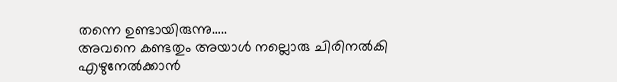തന്നെ ഉണ്ടായിരുന്നു…..
അവനെ കണ്ടതും അയാൾ നല്ലൊരു ചിരിനൽകി എഴുനേൽക്കാൻ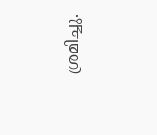ശ്രമിച്ചു.